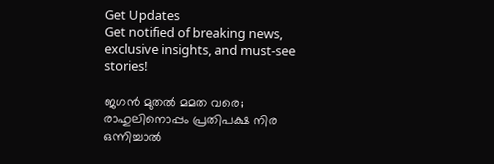Get Updates
Get notified of breaking news, exclusive insights, and must-see stories!

ജഗൻ മുതൽ മമത വരെ; രാഹുലിനൊപ്പം പ്രതിപക്ഷ നിര ഒന്നിച്ചാൽ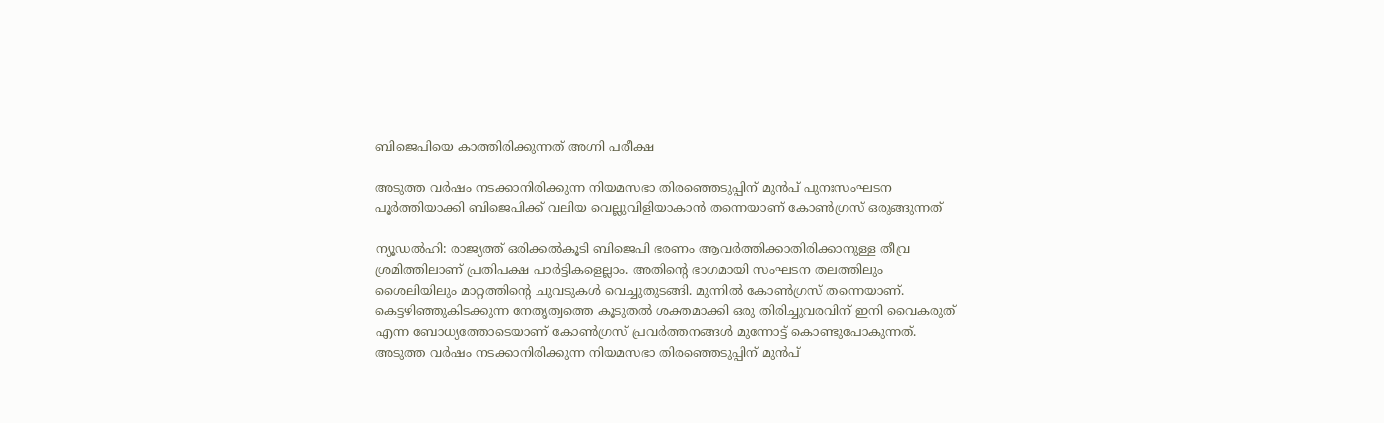ബിജെപിയെ കാത്തിരിക്കുന്നത് അഗ്നി പരീക്ഷ

അടുത്ത വർഷം നടക്കാനിരിക്കുന്ന നിയമസഭാ തിരഞ്ഞെടുപ്പിന് മുൻപ് പുനഃസംഘടന പൂർത്തിയാക്കി ബിജെപിക്ക് വലിയ വെല്ലുവിളിയാകാൻ തന്നെയാണ് കോൺഗ്രസ് ഒരുങ്ങുന്നത്

ന്യൂഡൽഹി: രാജ്യത്ത് ഒരിക്കൽകൂടി ബിജെപി ഭരണം ആവർത്തിക്കാതിരിക്കാനുള്ള തീവ്ര ശ്രമിത്തിലാണ് പ്രതിപക്ഷ പാർട്ടികളെല്ലാം. അതിന്റെ ഭാഗമായി സംഘടന തലത്തിലും ശൈലിയിലും മാറ്റത്തിന്റെ ചുവടുകൾ വെച്ചുതുടങ്ങി. മുന്നിൽ കോൺഗ്രസ് തന്നെയാണ്. കെട്ടഴിഞ്ഞുകിടക്കുന്ന നേതൃത്വത്തെ കൂടുതൽ ശക്തമാക്കി ഒരു തിരിച്ചുവരവിന് ഇനി വൈകരുത് എന്ന ബോധ്യത്തോടെയാണ് കോൺഗ്രസ് പ്രവർത്തനങ്ങൾ മുന്നോട്ട് കൊണ്ടുപോകുന്നത്. അടുത്ത വർഷം നടക്കാനിരിക്കുന്ന നിയമസഭാ തിരഞ്ഞെടുപ്പിന് മുൻപ്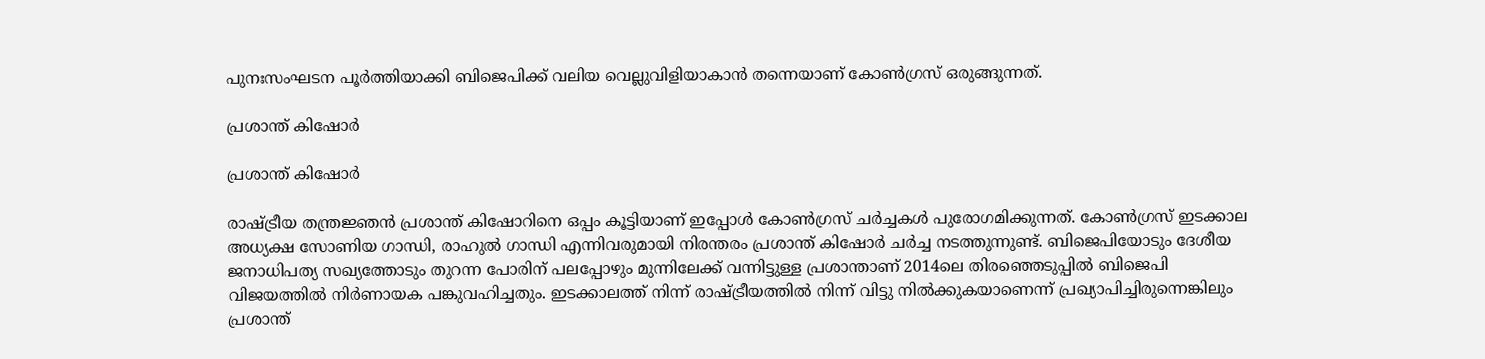പുനഃസംഘടന പൂർത്തിയാക്കി ബിജെപിക്ക് വലിയ വെല്ലുവിളിയാകാൻ തന്നെയാണ് കോൺഗ്രസ് ഒരുങ്ങുന്നത്.

പ്രശാന്ത് കിഷോർ

പ്രശാന്ത് കിഷോർ

രാഷ്ട്രീയ തന്ത്രജ്ഞൻ പ്രശാന്ത് കിഷോറിനെ ഒപ്പം കൂട്ടിയാണ് ഇപ്പോൾ കോൺഗ്രസ് ചർച്ചകൾ പുരോഗമിക്കുന്നത്. കോൺഗ്രസ് ഇടക്കാല അധ്യക്ഷ സോണിയ ഗാന്ധി, രാഹുൽ ഗാന്ധി എന്നിവരുമായി നിരന്തരം പ്രശാന്ത് കിഷോർ ചർച്ച നടത്തുന്നുണ്ട്. ബിജെപിയോടും ദേശീയ ജനാധിപത്യ സഖ്യത്തോടും തുറന്ന പോരിന് പലപ്പോഴും മുന്നിലേക്ക് വന്നിട്ടുള്ള പ്രശാന്താണ് 2014ലെ തിരഞ്ഞെടുപ്പിൽ ബിജെപി വിജയത്തിൽ നിർണായക പങ്കുവഹിച്ചതും. ഇടക്കാലത്ത് നിന്ന് രാഷ്ട്രീയത്തിൽ നിന്ന് വിട്ടു നിൽക്കുകയാണെന്ന് പ്രഖ്യാപിച്ചിരുന്നെങ്കിലും പ്രശാന്ത്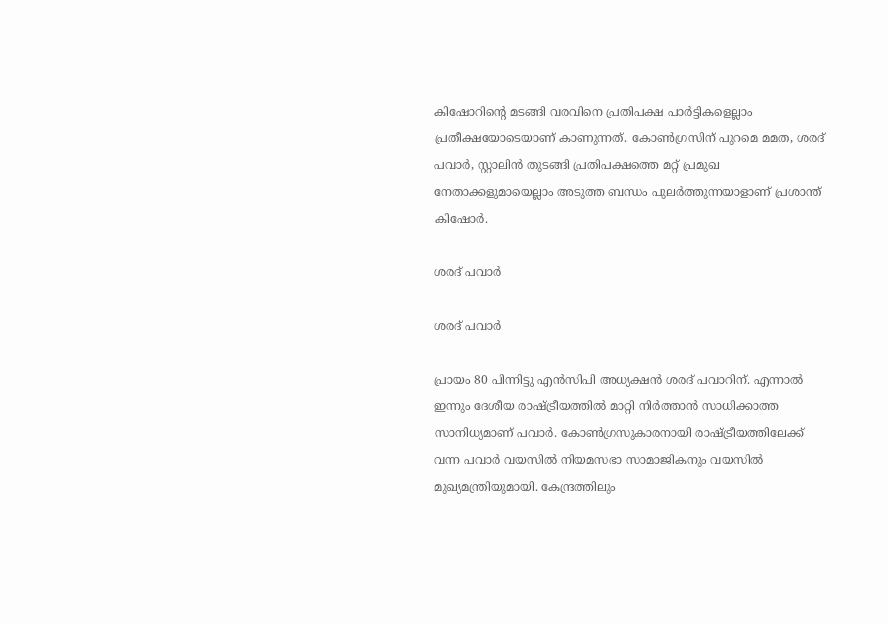കിഷോറിന്റെ മടങ്ങി വരവിനെ പ്രതിപക്ഷ പാർട്ടികളെല്ലാം പ്രതീക്ഷയോടെയാണ് കാണുന്നത്. കോൺഗ്രസിന് പുറമെ മമത, ശരദ് പവാർ, സ്റ്റാലിൻ തുടങ്ങി പ്രതിപക്ഷത്തെ മറ്റ് പ്രമുഖ നേതാക്കളുമായെല്ലാം അടുത്ത ബന്ധം പുലർത്തുന്നയാളാണ് പ്രശാന്ത് കിഷോർ.

ശരദ് പവാർ

ശരദ് പവാർ

പ്രായം 80 പിന്നിട്ടു എൻസിപി അധ്യക്ഷൻ ശരദ് പവാറിന്. എന്നാൽ ഇന്നും ദേശീയ രാഷ്ട്രീയത്തിൽ മാറ്റി നിർത്താൻ സാധിക്കാത്ത സാനിധ്യമാണ് പവാർ. കോൺഗ്രസുകാരനായി രാഷ്ട്രീയത്തിലേക്ക് വന്ന പവാർ വയസിൽ നിയമസഭാ സാമാജികനും വയസിൽ മുഖ്യമന്ത്രിയുമായി. കേന്ദ്രത്തിലും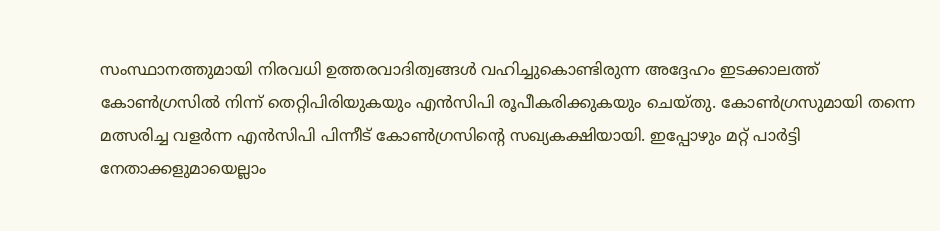സംസ്ഥാനത്തുമായി നിരവധി ഉത്തരവാദിത്വങ്ങൾ വഹിച്ചുകൊണ്ടിരുന്ന അദ്ദേഹം ഇടക്കാലത്ത് കോൺഗ്രസിൽ നിന്ന് തെറ്റിപിരിയുകയും എൻസിപി രൂപീകരിക്കുകയും ചെയ്തു. കോൺഗ്രസുമായി തന്നെ മത്സരിച്ച വളർന്ന എൻസിപി പിന്നീട് കോൺഗ്രസിന്റെ സഖ്യകക്ഷിയായി. ഇപ്പോഴും മറ്റ് പാർട്ടി നേതാക്കളുമായെല്ലാം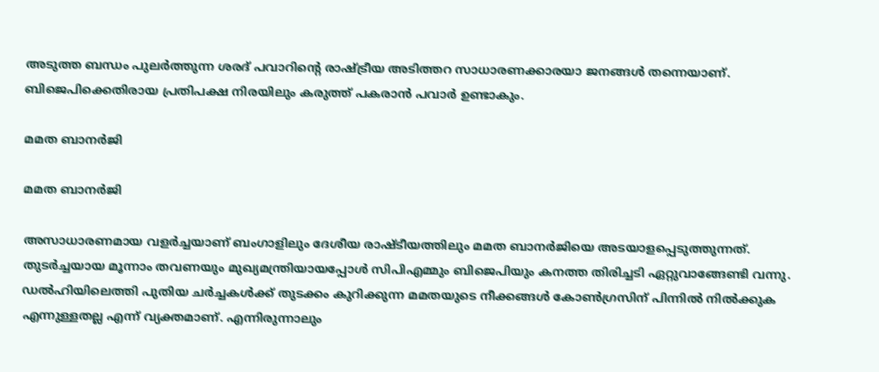അടുത്ത ബന്ധം പുലർത്തുന്ന ശരദ് പവാറിന്റെ രാഷ്ട്രീയ അടിത്തറ സാധാരണക്കാരയാ ജനങ്ങൾ തന്നെയാണ്. ബിജെപിക്കെതിരായ പ്രതിപക്ഷ നിരയിലും കരുത്ത് പകരാൻ പവാർ ഉണ്ടാകും.

മമത ബാനർജി

മമത ബാനർജി

അസാധാരണമായ വളർച്ചയാണ് ബംഗാളിലും ദേശീയ രാഷ്ടീയത്തിലും മമത ബാനർജിയെ അടയാളപ്പെടുത്തുന്നത്. തുടർച്ചയായ മൂന്നാം തവണയും മുഖ്യമന്ത്രിയായപ്പോൾ സിപിഎമ്മും ബിജെപിയും കനത്ത തിരിച്ചടി ഏറ്റുവാങ്ങേണ്ടി വന്നു. ഡൽഹിയിലെത്തി പുതിയ ചർച്ചകൾക്ക് തുടക്കം കുറിക്കുന്ന മമതയുടെ നീക്കങ്ങൾ കോൺഗ്രസിന് പിന്നിൽ നിൽക്കുക എന്നുള്ളതല്ല എന്ന് വ്യക്തമാണ്. എന്നിരുന്നാലും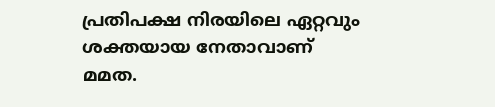പ്രതിപക്ഷ നിരയിലെ ഏറ്റവും ശക്തയായ നേതാവാണ് മമത.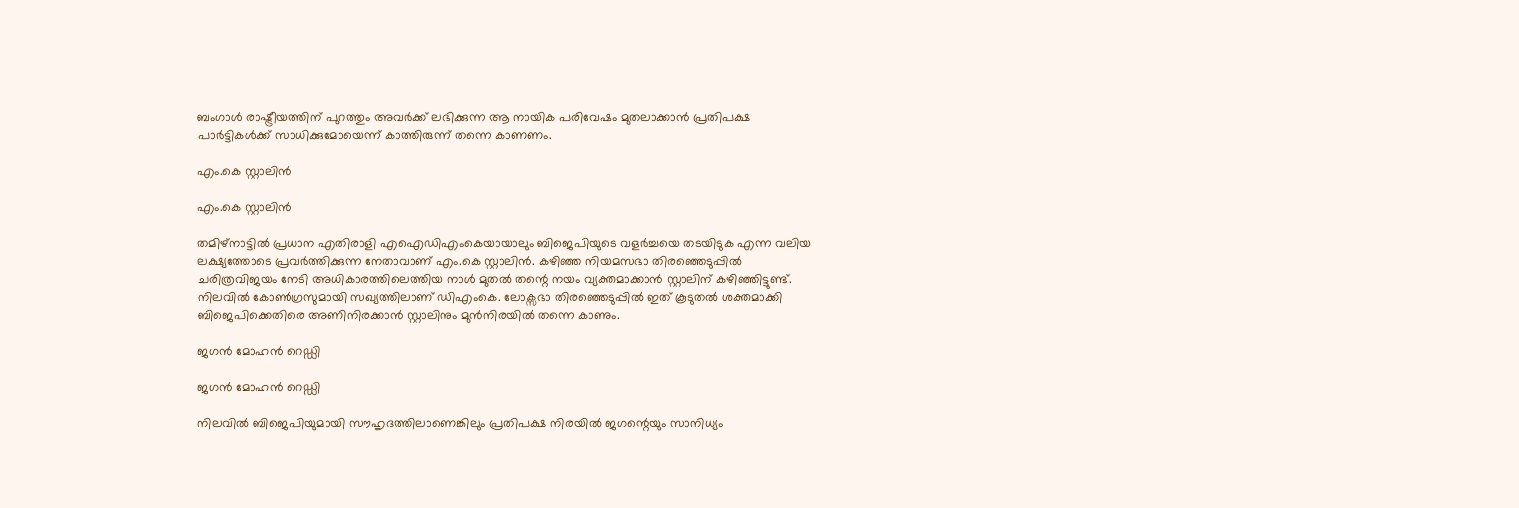ബംഗാൾ രാഷ്ട്രീയത്തിന് പുറത്തും അവർക്ക് ലഭിക്കുന്ന ആ നായിക പരിവേഷം മുതലാക്കാൻ പ്രതിപക്ഷ പാർട്ടികൾക്ക് സാധിക്കുമോയെന്ന് കാത്തിരുന്ന് തന്നെ കാണണം.

എം.കെ സ്റ്റാലിൻ

എം.കെ സ്റ്റാലിൻ

തമിഴ്നാട്ടിൽ പ്രധാന എതിരാളി എഐഡിഎംകെയായാലും ബിജെപിയുടെ വളർച്ചയെ തടയിടുക എന്ന വലിയ ലക്ഷ്യത്തോടെ പ്രവർത്തിക്കുന്ന നേതാവാണ് എം.കെ സ്റ്റാലിൻ. കഴിഞ്ഞ നിയമസഭാ തിരഞ്ഞെടുപ്പിൽ ചരിത്രവിജയം നേടി അധികാരത്തിലെത്തിയ നാൾ മുതൽ തന്റെ നയം വ്യക്തമാക്കാൻ സ്റ്റാലിന് കഴിഞ്ഞിട്ടുണ്ട്. നിലവിൽ കോൺഗ്രസുമായി സഖ്യത്തിലാണ് ഡിഎംകെ. ലോക്സഭാ തിരഞ്ഞെടുപ്പിൽ ഇത് കൂടുതൽ ശക്തമാക്കി ബിജെപിക്കെതിരെ അണിനിരക്കാൻ സ്റ്റാലിനും മുൻനിരയിൽ തന്നെ കാണും.

ജഗൻ മോഹൻ റെഡ്ഡി

ജഗൻ മോഹൻ റെഡ്ഡി

നിലവിൽ ബിജെപിയുമായി സൗഹൃദത്തിലാണെങ്കിലും പ്രതിപക്ഷ നിരയിൽ ജഗന്റെയും സാനിധ്യം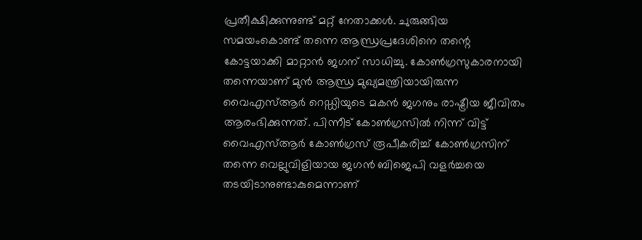പ്രതീക്ഷിക്കുന്നുണ്ട് മറ്റ് നേതാക്കൾ. ചുരുങ്ങിയ സമയംകൊണ്ട് തന്നെ ആന്ധ്രപ്രദേശിനെ തന്റെ കോട്ടയാക്കി മാറ്റാൻ ജഗന് സാധിച്ചു. കോൺഗ്രസുകാരനായി തന്നെയാണ് മുൻ ആന്ധ്ര മുഖ്യമന്ത്രിയായിരുന്ന വൈഎസ്ആർ റെഡ്ഡിയുടെ മകൻ ജഗനും രാഷ്ട്രീയ ജീവിതം ആരംഭിക്കുന്നത്. പിന്നീട് കോൺഗ്രസിൽ നിന്ന് വിട്ട് വൈഎസ്ആർ കോൺഗ്രസ് രൂപീകരിച്ച് കോൺഗ്രസിന് തന്നെ വെല്ലുവിളിയായ ജഗൻ ബിജെപി വളർച്ചയെ തടയിടാനുണ്ടാകുമെന്നാണ്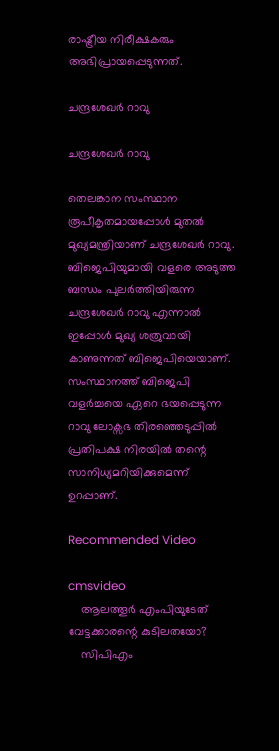രാഷ്ട്രീയ നിരീക്ഷകരും അഭിപ്രായപ്പെടുന്നത്.

ചന്ദ്രശേഖർ റാവു

ചന്ദ്രശേഖർ റാവു

തെലങ്കാന സംസ്ഥാന രൂപീകൃതമായപ്പോൾ മുതൽ മുഖ്യമന്ത്രിയാണ് ചന്ദ്രശേഖർ റാവു. ബിജെപിയുമായി വളരെ അടുത്ത ബന്ധം പുലർത്തിയിരുന്ന ചന്ദ്രശേഖർ റാവു എന്നാൽ ഇപ്പോൾ മുഖ്യ ശത്രുവായി കാണുന്നത് ബിജെപിയെയാണ്. സംസ്ഥാനത്ത് ബിജെപി വളർച്ചയെ ഏറെ ഭയപ്പെടുന്ന റാവു ലോക്സഭ തിരഞ്ഞെടുപ്പിൽ പ്രതിപക്ഷ നിരയിൽ തന്റെ സാനിധ്യമറിയിക്കുമെന്ന് ഉറപ്പാണ്.

Recommended Video

cmsvideo
    ആലത്തൂർ എംപിയുടേത് വേട്ടക്കാരന്റെ കുടിലതയോ?
    സിപിഎം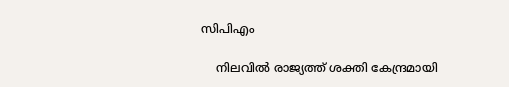സിപിഎം

    നിലവിൽ രാജ്യത്ത് ശക്തി കേന്ദ്രമായി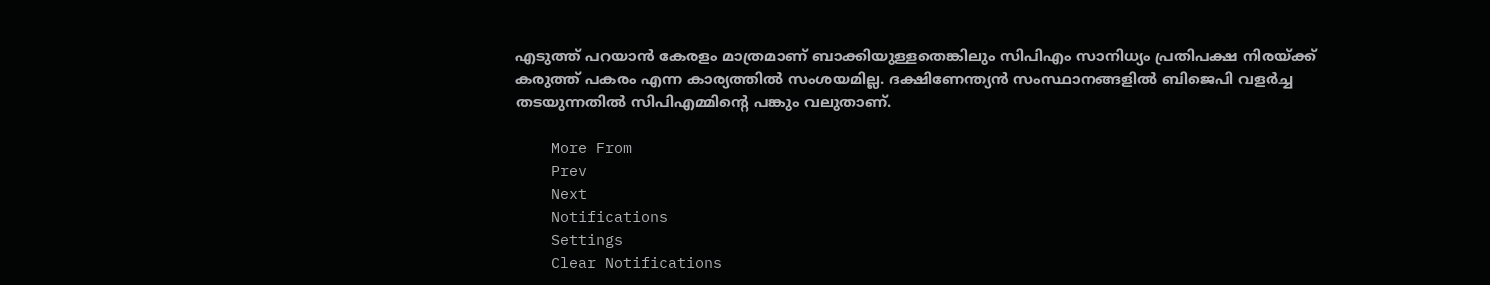എടുത്ത് പറയാൻ കേരളം മാത്രമാണ് ബാക്കിയുള്ളതെങ്കിലും സിപിഎം സാനിധ്യം പ്രതിപക്ഷ നിരയ്ക്ക് കരുത്ത് പകരം എന്ന കാര്യത്തിൽ സംശയമില്ല. ദക്ഷിണേന്ത്യൻ സംസ്ഥാനങ്ങളിൽ ബിജെപി വളർച്ച തടയുന്നതിൽ സിപിഎമ്മിന്റെ പങ്കും വലുതാണ്.

    More From
    Prev
    Next
    Notifications
    Settings
    Clear Notifications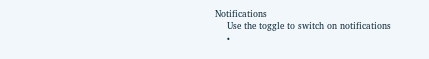Notifications
    Use the toggle to switch on notifications
    •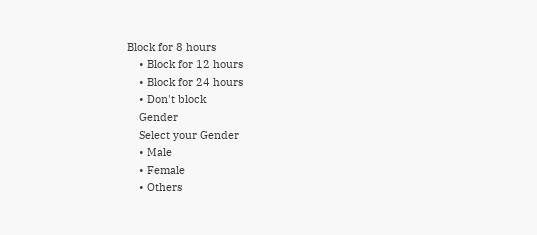Block for 8 hours
    • Block for 12 hours
    • Block for 24 hours
    • Don't block
    Gender
    Select your Gender
    • Male
    • Female
    • Others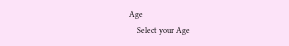Age
    Select your Age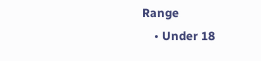Range
    • Under 18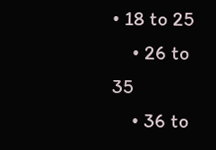• 18 to 25
    • 26 to 35
    • 36 to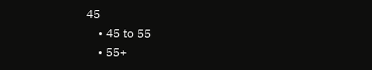45
    • 45 to 55
    • 55+